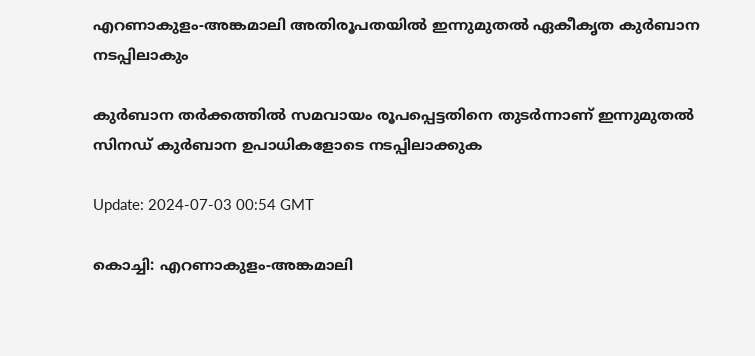എറണാകുളം-അങ്കമാലി അതിരൂപതയിൽ ഇന്നുമുതൽ ഏകീകൃത കുർബാന നടപ്പിലാകും

കുർബാന തർക്കത്തിൽ സമവായം രൂപപ്പെട്ടതിനെ തുടർന്നാണ് ഇന്നുമുതൽ സിനഡ് കുർബാന ഉപാധികളോടെ നടപ്പിലാക്കുക

Update: 2024-07-03 00:54 GMT

കൊച്ചി: എറണാകുളം-അങ്കമാലി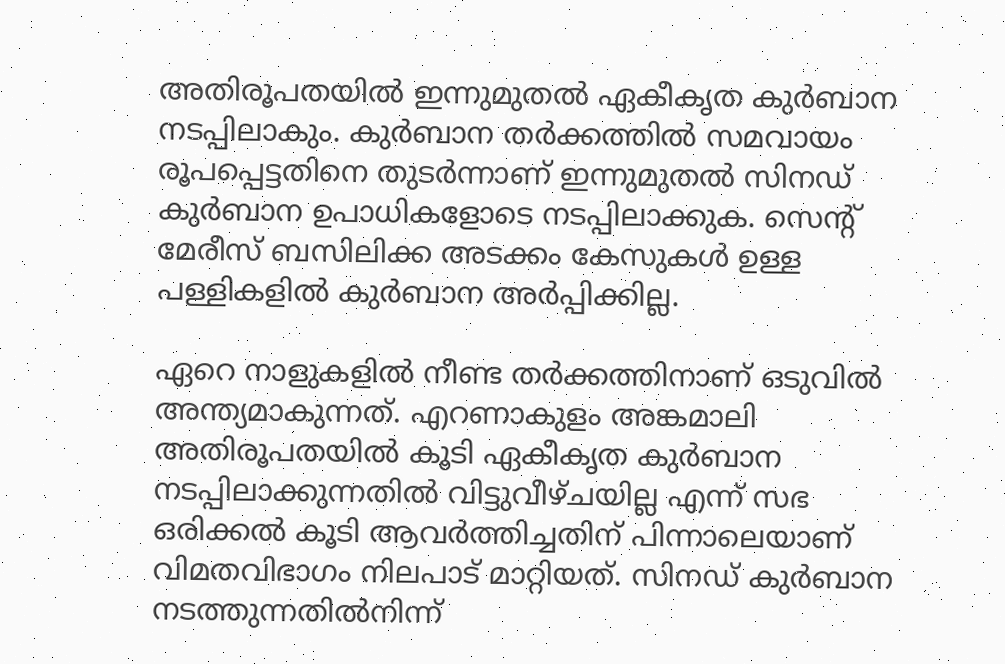അതിരൂപതയിൽ ഇന്നുമുതൽ ഏകീകൃത കുർബാന നടപ്പിലാകും. കുർബാന തർക്കത്തിൽ സമവായം രൂപപ്പെട്ടതിനെ തുടർന്നാണ് ഇന്നുമുതൽ സിനഡ് കുർബാന ഉപാധികളോടെ നടപ്പിലാക്കുക. സെന്‍റ് മേരീസ്‌ ബസിലിക്ക അടക്കം കേസുകൾ ഉള്ള പള്ളികളിൽ കുർബാന അർപ്പിക്കില്ല.

ഏറെ നാളുകളിൽ നീണ്ട തർക്കത്തിനാണ് ഒടുവിൽ അന്ത്യമാകുന്നത്. എറണാകുളം അങ്കമാലി അതിരൂപതയിൽ കൂടി ഏകീകൃത കുർബാന നടപ്പിലാക്കുന്നതിൽ വിട്ടുവീഴ്ചയില്ല എന്ന് സഭ ഒരിക്കൽ കൂടി ആവർത്തിച്ചതിന് പിന്നാലെയാണ് വിമതവിഭാഗം നിലപാട് മാറ്റിയത്. സിനഡ് കുർബാന നടത്തുന്നതിൽനിന്ന്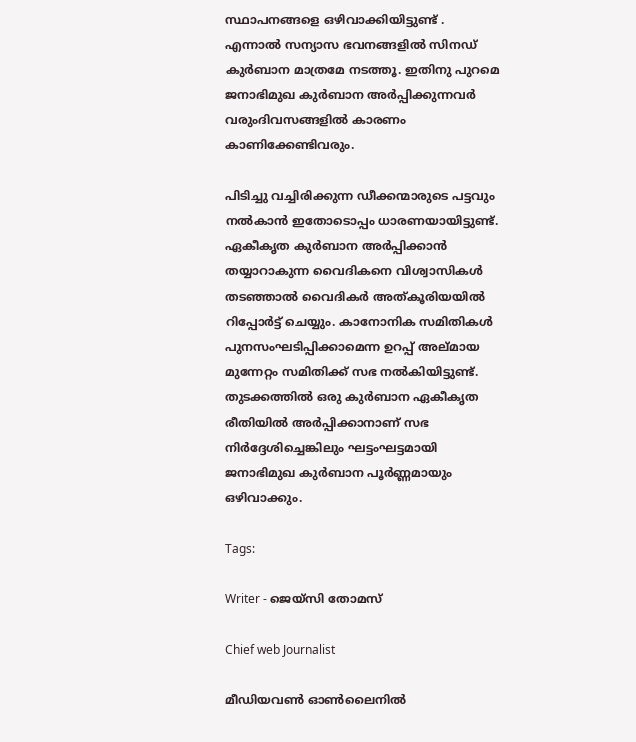സ്ഥാപനങ്ങളെ ഒഴിവാക്കിയിട്ടുണ്ട് . എന്നാൽ സന്യാസ ഭവനങ്ങളിൽ സിനഡ് കുർബാന മാത്രമേ നടത്തൂ. ഇതിനു പുറമെ ജനാഭിമുഖ കുർബാന അർപ്പിക്കുന്നവർ വരുംദിവസങ്ങളിൽ കാരണം കാണിക്കേണ്ടിവരും.

പിടിച്ചു വച്ചിരിക്കുന്ന ഡീക്കന്മാരുടെ പട്ടവും നൽകാൻ ഇതോടൊപ്പം ധാരണയായിട്ടുണ്ട്. ഏകീകൃത കുർബാന അർപ്പിക്കാൻ തയ്യാറാകുന്ന വൈദികനെ വിശ്വാസികൾ തടഞ്ഞാൽ വൈദികർ അത്കൂരിയയിൽ റിപ്പോർട്ട് ചെയ്യും. കാനോനിക സമിതികൾ പുനസംഘടിപ്പിക്കാമെന്ന ഉറപ്പ് അല്മായ മുന്നേറ്റം സമിതിക്ക് സഭ നൽകിയിട്ടുണ്ട്. തുടക്കത്തിൽ ഒരു കുർബാന ഏകീകൃത രീതിയിൽ അർപ്പിക്കാനാണ് സഭ നിർദ്ദേശിച്ചെങ്കിലും ഘട്ടംഘട്ടമായി ജനാഭിമുഖ കുർബാന പൂർണ്ണമായും ഒഴിവാക്കും.

Tags:

Writer - ജെയ്സി തോമസ്

Chief web Journalist

മീഡിയവൺ ഓൺലൈനിൽ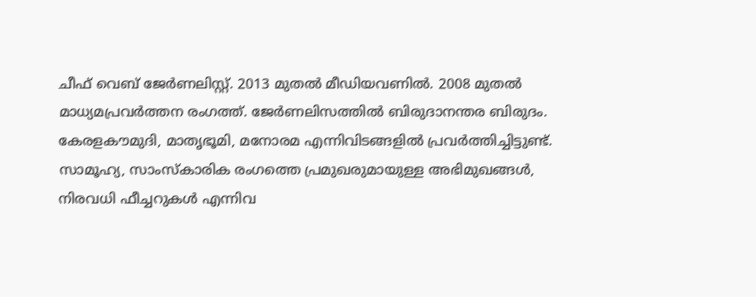ചീഫ് വെബ് ജേർണലിസ്റ്റ്. 2013 മുതൽ മീഡിയവണിൽ. 2008 മുതൽ മാധ്യമപ്രവർത്തന രംഗത്ത്. ജേർണലിസത്തിൽ ബിരുദാനന്തര ബിരുദം. കേരളകൗമുദി, മാതൃഭൂമി, മനോരമ എന്നിവിടങ്ങളിൽ പ്രവർത്തിച്ചിട്ടുണ്ട്. സാമൂഹ്യ, സാംസ്‌കാരിക രംഗത്തെ പ്രമുഖരുമായുള്ള അഭിമുഖങ്ങൾ, നിരവധി ഫീച്ചറുകൾ എന്നിവ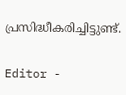പ്രസിദ്ധീകരിച്ചിട്ടുണ്ട്.

Editor -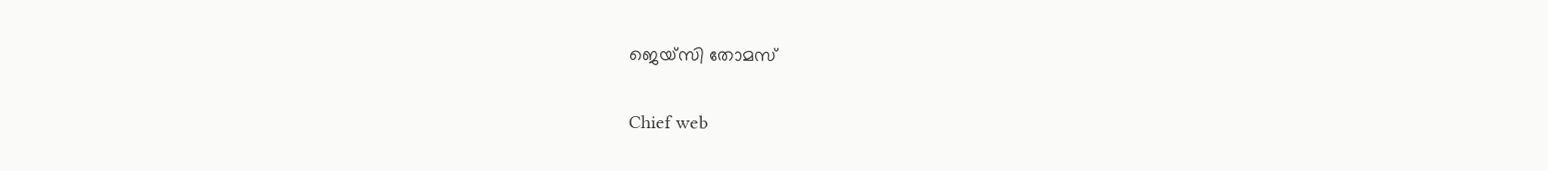ജെയ്സി തോമസ്

Chief web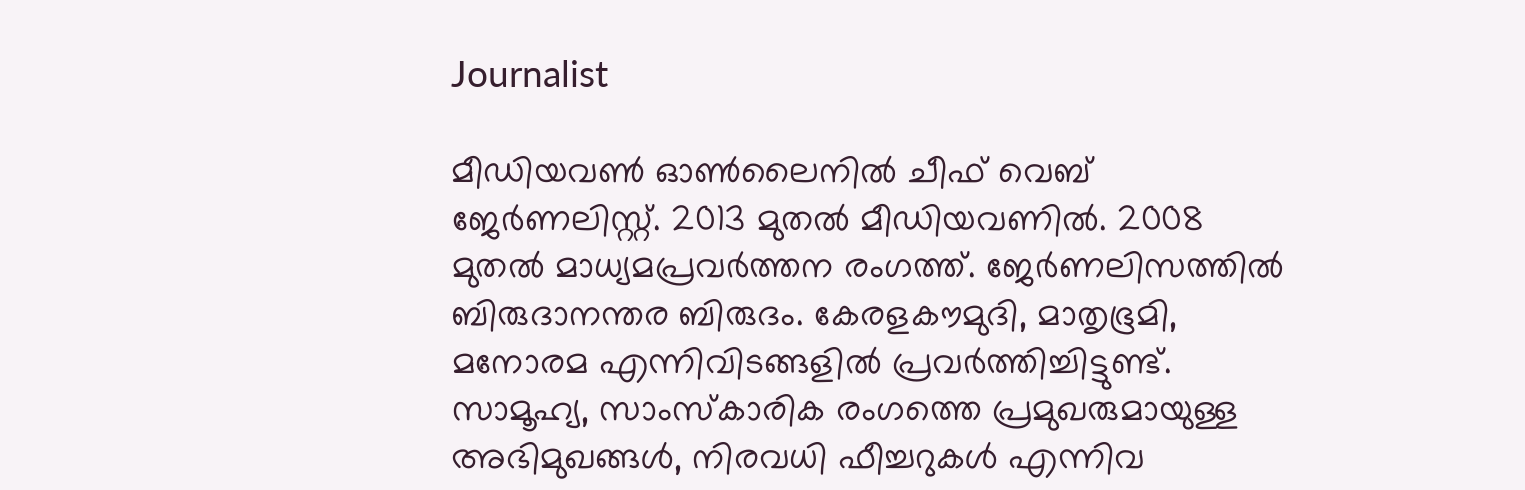Journalist

മീഡിയവൺ ഓൺലൈനിൽ ചീഫ് വെബ് ജേർണലിസ്റ്റ്. 2013 മുതൽ മീഡിയവണിൽ. 2008 മുതൽ മാധ്യമപ്രവർത്തന രംഗത്ത്. ജേർണലിസത്തിൽ ബിരുദാനന്തര ബിരുദം. കേരളകൗമുദി, മാതൃഭൂമി, മനോരമ എന്നിവിടങ്ങളിൽ പ്രവർത്തിച്ചിട്ടുണ്ട്. സാമൂഹ്യ, സാംസ്‌കാരിക രംഗത്തെ പ്രമുഖരുമായുള്ള അഭിമുഖങ്ങൾ, നിരവധി ഫീച്ചറുകൾ എന്നിവ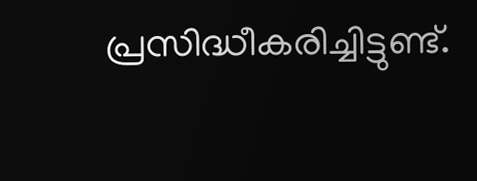പ്രസിദ്ധീകരിച്ചിട്ടുണ്ട്.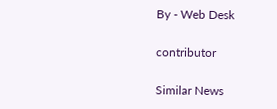By - Web Desk

contributor

Similar News